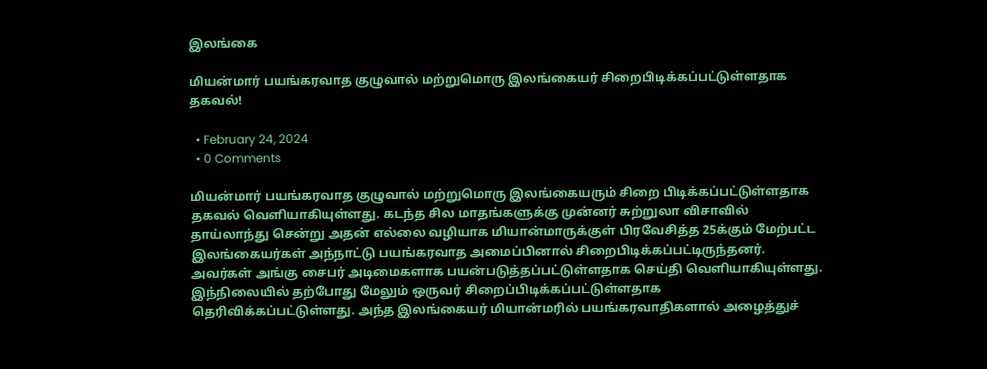இலங்கை

மியன்மார் பயங்கரவாத குழுவால் மற்றுமொரு இலங்கையர் சிறைபிடிக்கப்பட்டுள்ளதாக தகவல்!

  • February 24, 2024
  • 0 Comments

மியன்மார் பயங்கரவாத குழுவால் மற்றுமொரு இலங்கையரும் சிறை பிடிக்கப்பட்டுள்ளதாக தகவல் வெளியாகியுள்ளது. கடந்த சில மாதங்களுக்கு முன்னர் சுற்றுலா விசாவில் தாய்லாந்து சென்று அதன் எல்லை வழியாக மியான்மாருக்குள் பிரவேசித்த 25க்கும் மேற்பட்ட இலங்கையர்கள் அந்நாட்டு பயங்கரவாத அமைப்பினால் சிறைபிடிக்கப்பட்டிருந்தனர். அவர்கள் அங்கு சைபர் அடிமைகளாக பயன்படுத்தப்பட்டுள்ளதாக செய்தி வெளியாகியுள்ளது. இந்நிலையில் தற்போது மேலும் ஒருவர் சிறைப்பிடிக்கப்பட்டுள்ளதாக தெரிவிக்கப்பட்டுள்ளது. அந்த இலங்கையர் மியான்மரில் பயங்கரவாதிகளால் அழைத்துச்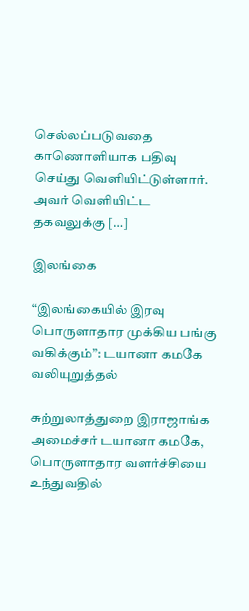செல்லப்படுவதை காணொளியாக பதிவு செய்து வெளியிட்டுள்ளார். அவர் வெளியிட்ட தகவலுக்கு […]

இலங்கை

“இலங்கையில் இரவு பொருளாதார முக்கிய பங்கு வகிக்கும்”: டயானா கமகே வலியுறுத்தல்

சுற்றுலாத்துறை இராஜாங்க அமைச்சர் டயானா கமகே, பொருளாதார வளர்ச்சியை உந்துவதில்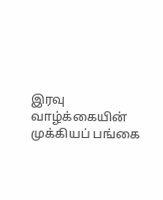இரவு வாழ்க்கையின் முக்கியப் பங்கை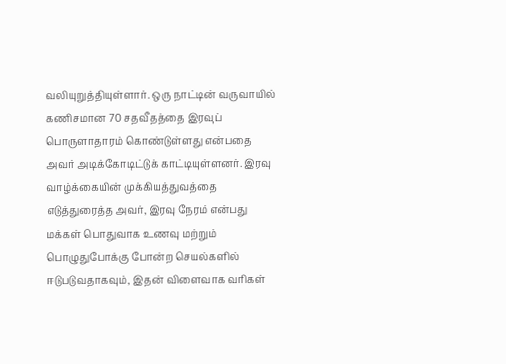வலியுறுத்தியுள்ளார். ஒரு நாட்டின் வருவாயில் கணிசமான 70 சதவீதத்தை இரவுப் பொருளாதாரம் கொண்டுள்ளது என்பதை அவர் அடிக்கோடிட்டுக் காட்டியுள்ளனர். இரவு வாழ்க்கையின் முக்கியத்துவத்தை எடுத்துரைத்த அவர், இரவு நேரம் என்பது மக்கள் பொதுவாக உணவு மற்றும் பொழுதுபோக்கு போன்ற செயல்களில் ஈடுபடுவதாகவும், இதன் விளைவாக வரிகள்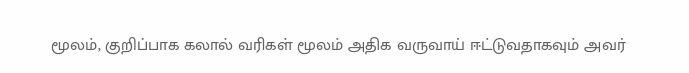மூலம், குறிப்பாக கலால் வரிகள் மூலம் அதிக வருவாய் ஈட்டுவதாகவும் அவர்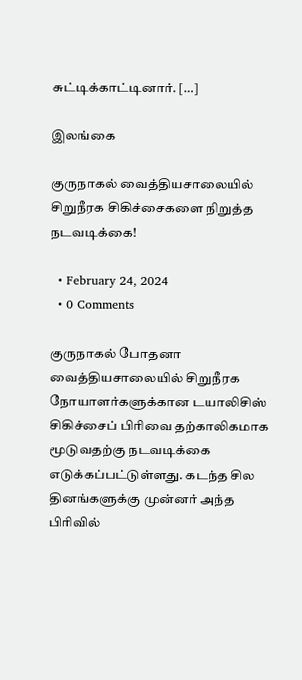சுட்டிக்காட்டினார். […]

இலங்கை

குருநாகல் வைத்தியசாலையில் சிறுநீரக சிகிச்சைகளை நிறுத்த நடவடிக்கை!

  • February 24, 2024
  • 0 Comments

குருநாகல் போதனா வைத்தியசாலையில் சிறுநீரக நோயாளர்களுக்கான டயாலிசிஸ் சிகிச்சைப் பிரிவை தற்காலிகமாக மூடுவதற்கு நடவடிக்கை எடுக்கப்பட்டுள்ளது. கடந்த சில தினங்களுக்கு முன்னர் அந்த பிரிவில்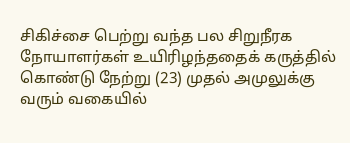சிகிச்சை பெற்று வந்த பல சிறுநீரக நோயாளர்கள் உயிரிழந்ததைக் கருத்தில் கொண்டு நேற்று (23) முதல் அமுலுக்கு வரும் வகையில்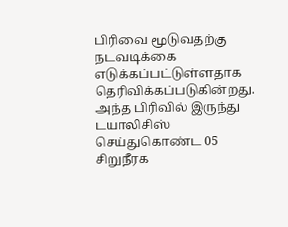பிரிவை மூடுவதற்கு நடவடிக்கை எடுக்கப்பட்டுள்ளதாக தெரிவிக்கப்படுகின்றது. அந்த பிரிவில் இருந்து டயாலிசிஸ் செய்துகொண்ட 05 சிறுநீரக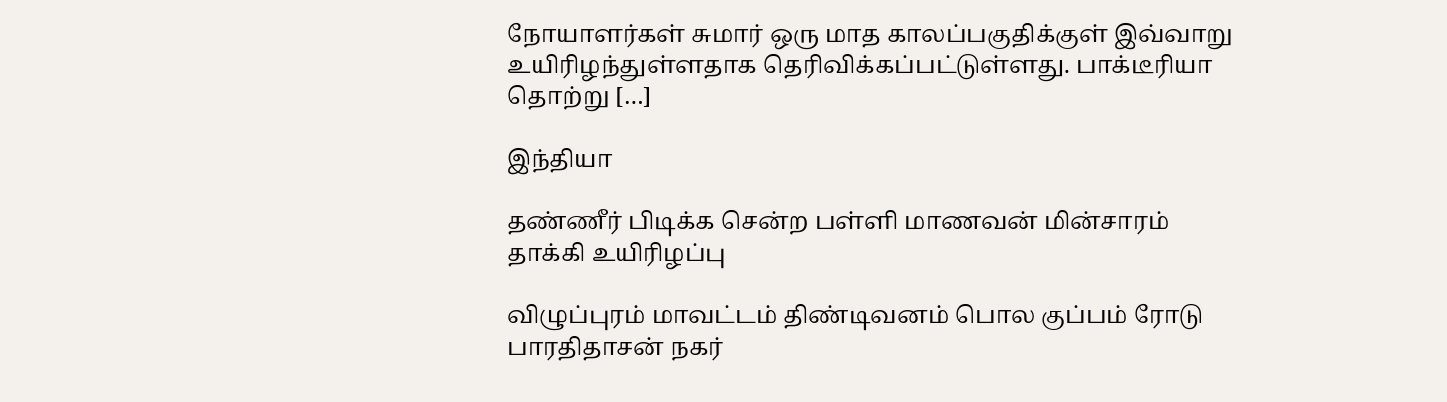நோயாளர்கள் சுமார் ஒரு மாத காலப்பகுதிக்குள் இவ்வாறு உயிரிழந்துள்ளதாக தெரிவிக்கப்பட்டுள்ளது. பாக்டீரியா தொற்று […]

இந்தியா

தண்ணீர் பிடிக்க சென்ற பள்ளி மாணவன் மின்சாரம் தாக்கி உயிரிழப்பு

விழுப்புரம் மாவட்டம் திண்டிவனம் பொல குப்பம் ரோடு பாரதிதாசன் நகர்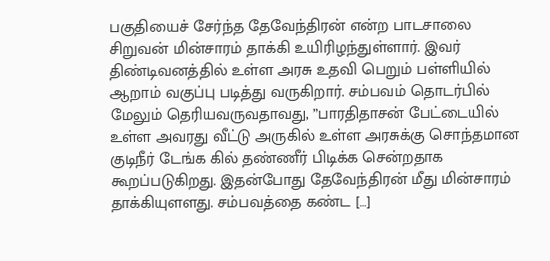பகுதியைச் சேர்ந்த தேவேந்திரன் என்ற பாடசாலை சிறுவன் மின்சாரம் தாக்கி உயிரிழந்துள்ளார். இவர் திண்டிவனத்தில் உள்ள அரசு உதவி பெறும் பள்ளியில் ஆறாம் வகுப்பு படித்து வருகிறார். சம்பவம் தொடர்பில் மேலும் தெரியவருவதாவது, ”பாரதிதாசன் பேட்டையில் உள்ள அவரது வீட்டு அருகில் உள்ள அரசுக்கு சொந்தமான குடிநீர் டேங்க கில் தண்ணீர் பிடிக்க சென்றதாக கூறப்படுகிறது. இதன்போது தேவேந்திரன் மீது மின்சாரம் தாக்கியுளளது. சம்பவத்தை கண்ட […]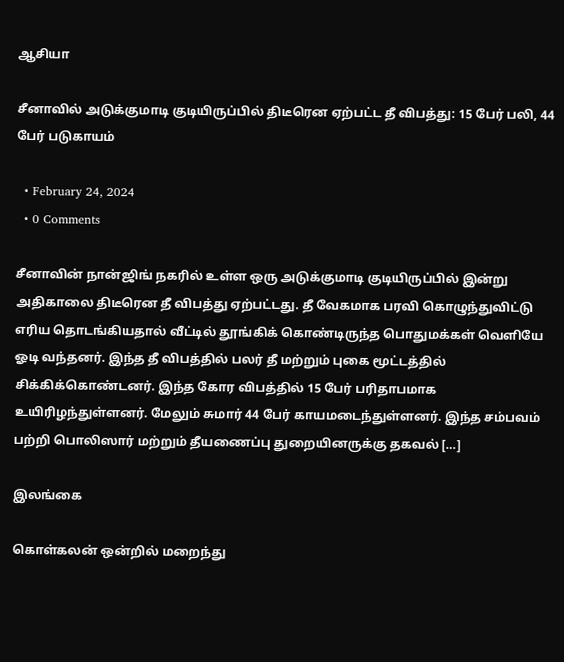ஆசியா

சீனாவில் அடுக்குமாடி குடியிருப்பில் திடீரென ஏற்பட்ட தீ விபத்து: 15 பேர் பலி, 44 பேர் படுகாயம்

  • February 24, 2024
  • 0 Comments

சீனாவின் நான்ஜிங் நகரில் உள்ள ஒரு அடுக்குமாடி குடியிருப்பில் இன்று அதிகாலை திடீரென தீ விபத்து ஏற்பட்டது. தீ வேகமாக பரவி கொழுந்துவிட்டு எரிய தொடங்கியதால் வீட்டில் தூங்கிக் கொண்டிருந்த பொதுமக்கள் வெளியே ஓடி வந்தனர். இந்த தீ விபத்தில் பலர் தீ மற்றும் புகை மூட்டத்தில் சிக்கிக்கொண்டனர். இந்த கோர விபத்தில் 15 பேர் பரிதாபமாக உயிரிழந்துள்ளனர். மேலும் சுமார் 44 பேர் காயமடைந்துள்ளனர். இந்த சம்பவம் பற்றி பொலிஸார் மற்றும் தீயணைப்பு துறையினருக்கு தகவல் […]

இலங்கை

கொள்கலன் ஒன்றில் மறைந்து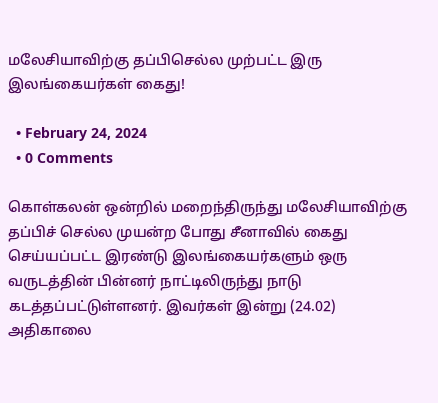மலேசியாவிற்கு தப்பிசெல்ல முற்பட்ட இரு இலங்கையர்கள் கைது!

  • February 24, 2024
  • 0 Comments

கொள்கலன் ஒன்றில் மறைந்திருந்து மலேசியாவிற்கு தப்பிச் செல்ல முயன்ற போது சீனாவில் கைது செய்யப்பட்ட இரண்டு இலங்கையர்களும் ஒரு வருடத்தின் பின்னர் நாட்டிலிருந்து நாடு கடத்தப்பட்டுள்ளனர். இவர்கள் இன்று (24.02) அதிகாலை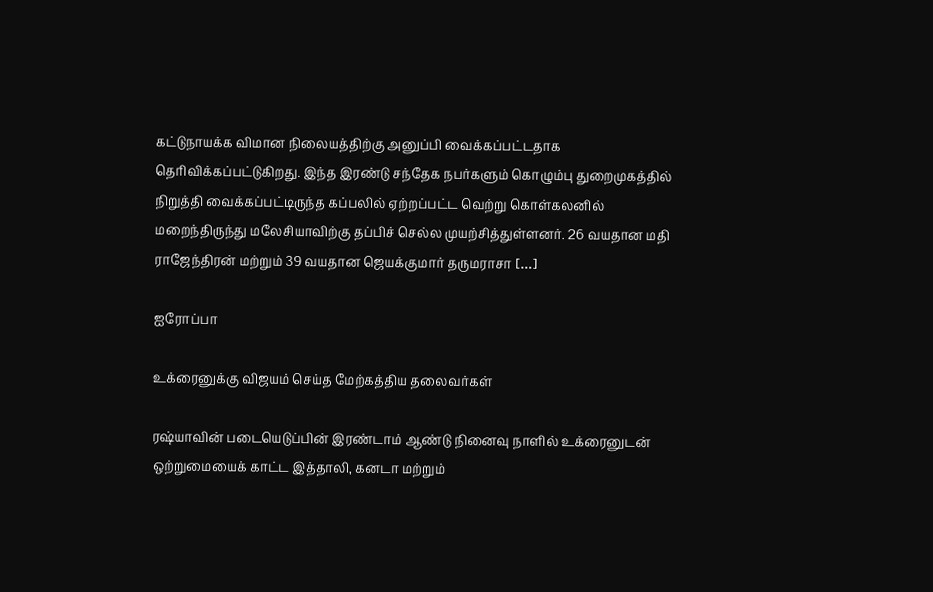கட்டுநாயக்க விமான நிலையத்திற்கு அனுப்பி வைக்கப்பட்டதாக தெரிவிக்கப்பட்டுகிறது. இந்த இரண்டு சந்தேக நபர்களும் கொழும்பு துறைமுகத்தில் நிறுத்தி வைக்கப்பட்டிருந்த கப்பலில் ஏற்றப்பட்ட வெற்று கொள்கலனில் மறைந்திருந்து மலேசியாவிற்கு தப்பிச் செல்ல முயற்சித்துள்ளனர். 26 வயதான மதி ராஜேந்திரன் மற்றும் 39 வயதான ஜெயக்குமார் தருமராசா […]

ஐரோப்பா

உக்ரைனுக்கு விஜயம் செய்த மேற்கத்திய தலைவர்கள்

ரஷ்யாவின் படையெடுப்பின் இரண்டாம் ஆண்டு நினைவு நாளில் உக்ரைனுடன் ஒற்றுமையைக் காட்ட இத்தாலி, கனடா மற்றும்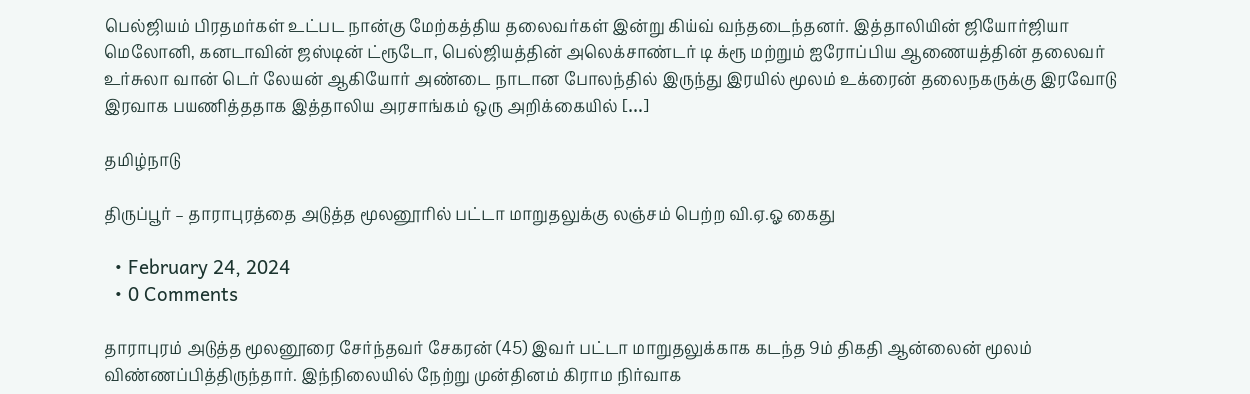பெல்ஜியம் பிரதமர்கள் உட்பட நான்கு மேற்கத்திய தலைவர்கள் இன்று கிய்வ் வந்தடைந்தனர். இத்தாலியின் ஜியோர்ஜியா மெலோனி, கனடாவின் ஜஸ்டின் ட்ரூடோ, பெல்ஜியத்தின் அலெக்சாண்டர் டி க்ரூ மற்றும் ஐரோப்பிய ஆணையத்தின் தலைவர் உர்சுலா வான் டெர் லேயன் ஆகியோர் அண்டை நாடான போலந்தில் இருந்து இரயில் மூலம் உக்ரைன் தலைநகருக்கு இரவோடு இரவாக பயணித்ததாக இத்தாலிய அரசாங்கம் ஒரு அறிக்கையில் […]

தமிழ்நாடு

திருப்பூர் – தாராபுரத்தை அடுத்த மூலனூரில் பட்டா மாறுதலுக்கு லஞ்சம் பெற்ற வி.ஏ.ஓ கைது

  • February 24, 2024
  • 0 Comments

தாராபுரம் அடுத்த மூலனூரை சேர்ந்தவர் சேகரன் (45) இவர் பட்டா மாறுதலுக்காக கடந்த 9ம் திகதி ஆன்லைன் மூலம் விண்ணப்பித்திருந்தார். இந்நிலையில் நேற்று முன்தினம் கிராம நிர்வாக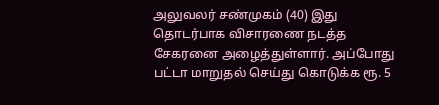அலுவலர் சண்முகம் (40) இது தொடர்பாக விசாரணை நடத்த சேகரனை அழைத்துள்ளார். அப்போது பட்டா மாறுதல் செய்து கொடுக்க ரூ. 5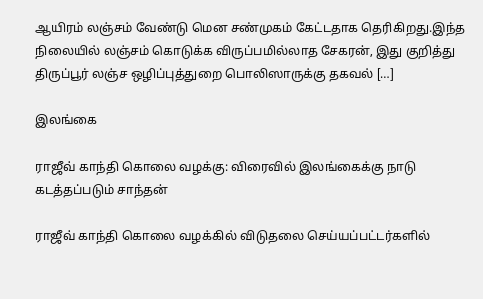ஆயிரம் லஞ்சம் வேண்டு மென சண்முகம் கேட்டதாக தெரிகிறது.இந்த நிலையில் லஞ்சம் கொடுக்க விருப்பமில்லாத சேகரன், இது குறித்து திருப்பூர் லஞ்ச ஒழிப்புத்துறை பொலிஸாருக்கு தகவல் […]

இலங்கை

ராஜீவ் காந்தி கொலை வழக்கு: விரைவில் இலங்கைக்கு நாடு கடத்தப்படும் சாந்தன்

ராஜீவ் காந்தி கொலை வழக்கில் விடுதலை செய்யப்பட்டர்களில்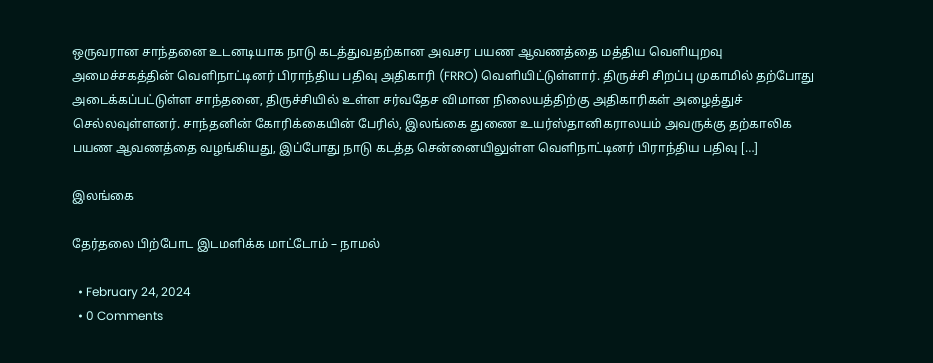ஒருவரான சாந்தனை உடனடியாக நாடு கடத்துவதற்கான அவசர பயண ஆவணத்தை மத்திய வெளியுறவு அமைச்சகத்தின் வெளிநாட்டினர் பிராந்திய பதிவு அதிகாரி (FRRO) வெளியிட்டுள்ளார். திருச்சி சிறப்பு முகாமில் தற்போது அடைக்கப்பட்டுள்ள சாந்தனை, திருச்சியில் உள்ள சர்வதேச விமான நிலையத்திற்கு அதிகாரிகள் அழைத்துச் செல்லவுள்ளனர். சாந்தனின் கோரிக்கையின் பேரில், இலங்கை துணை உயர்ஸ்தானிகராலயம் அவருக்கு தற்காலிக பயண ஆவணத்தை வழங்கியது, இப்போது நாடு கடத்த சென்னையிலுள்ள வெளிநாட்டினர் பிராந்திய பதிவு […]

இலங்கை

தேர்தலை பிற்போட இடமளிக்க மாட்டோம் – நாமல்

  • February 24, 2024
  • 0 Comments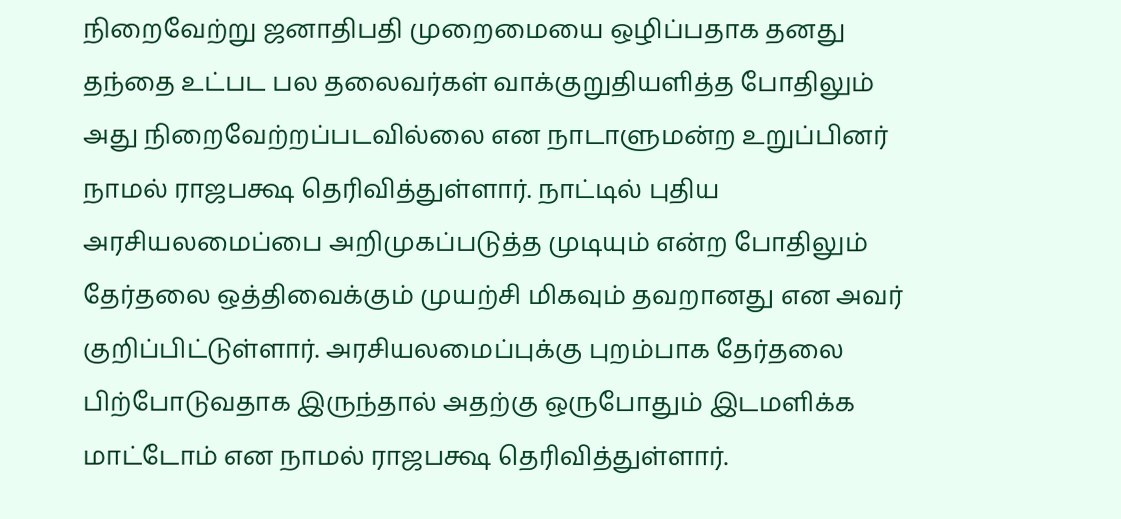நிறைவேற்று ஜனாதிபதி முறைமையை ஒழிப்பதாக தனது தந்தை உட்பட பல தலைவர்கள் வாக்குறுதியளித்த போதிலும் அது நிறைவேற்றப்படவில்லை என நாடாளுமன்ற உறுப்பினர் நாமல் ராஜபக்ஷ தெரிவித்துள்ளார். நாட்டில் புதிய அரசியலமைப்பை அறிமுகப்படுத்த முடியும் என்ற போதிலும் தேர்தலை ஒத்திவைக்கும் முயற்சி மிகவும் தவறானது என அவர் குறிப்பிட்டுள்ளார். அரசியலமைப்புக்கு புறம்பாக தேர்தலை பிற்போடுவதாக இருந்தால் அதற்கு ஒருபோதும் இடமளிக்க மாட்டோம் என நாமல் ராஜபக்ஷ தெரிவித்துள்ளார்.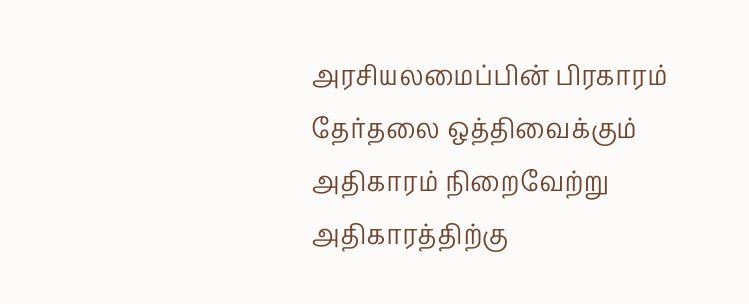அரசியலமைப்பின் பிரகாரம் தேர்தலை ஒத்திவைக்கும் அதிகாரம் நிறைவேற்று அதிகாரத்திற்கு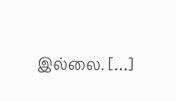இல்லை. […]